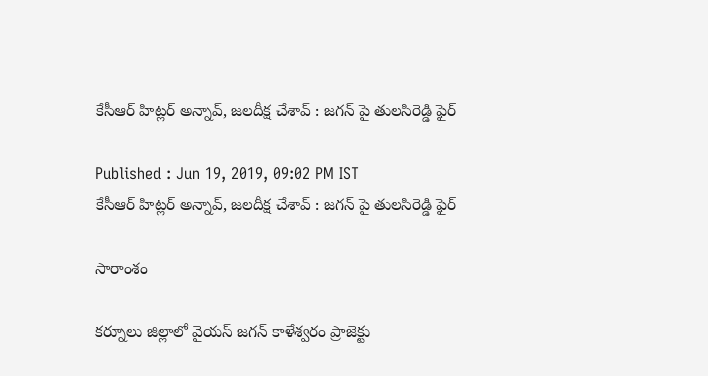కేసీఆర్ హిట్లర్ అన్నావ్, జలదీక్ష చేశావ్ : జగన్ పై తులసిరెడ్డి ఫైర్

Published : Jun 19, 2019, 09:02 PM IST
కేసీఆర్ హిట్లర్ అన్నావ్, జలదీక్ష చేశావ్ : జగన్ పై తులసిరెడ్డి ఫైర్

సారాంశం

కర్నూలు జిల్లాలో వైయస్ జగన్ కాళేశ్వరం ప్రాజెక్టు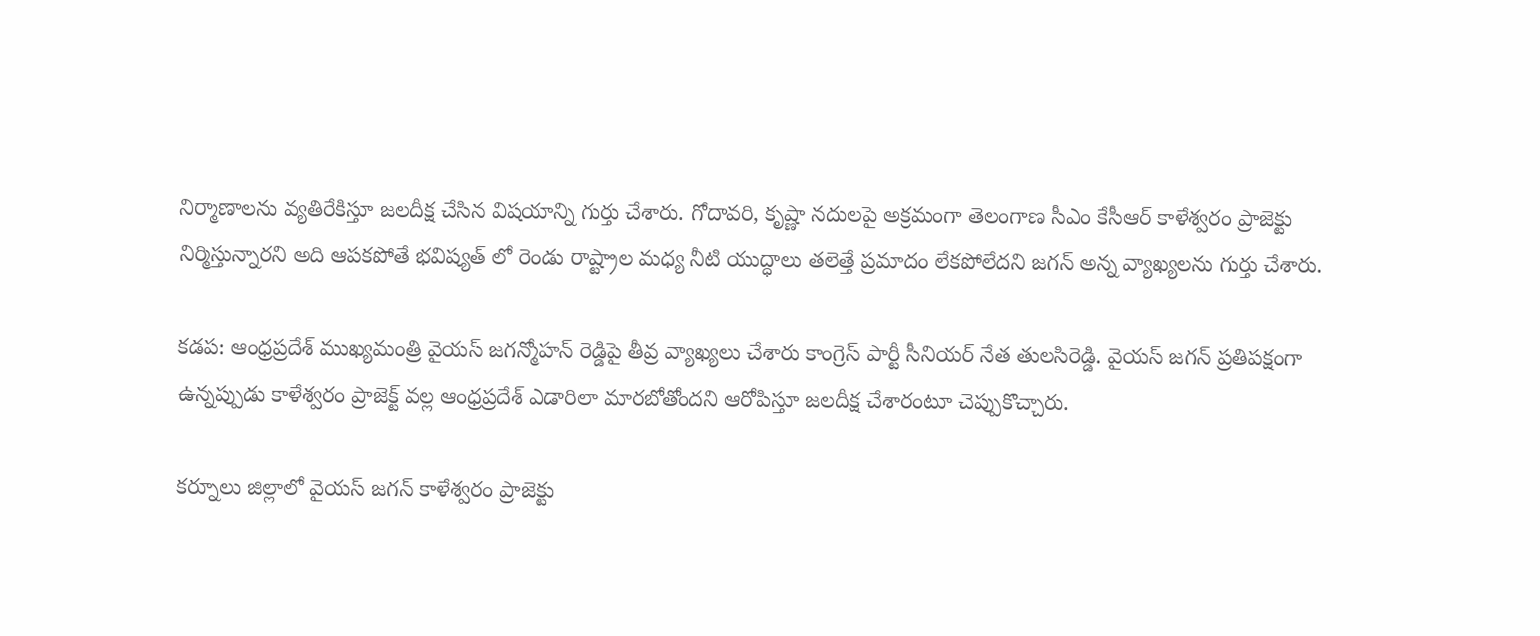నిర్మాణాలను వ్యతిరేకిస్తూ జలదీక్ష చేసిన విషయాన్ని గుర్తు చేశారు. గోదావరి, కృష్ణా నదులపై అక్రమంగా తెలంగాణ సీఎం కేసీఆర్ కాళేశ్వరం ప్రాజెక్టు నిర్మిస్తున్నారని అది ఆపకపోతే భవిష్యత్ లో రెండు రాష్ట్రాల మధ్య నీటి యుద్ధాలు తలెత్తే ప్రమాదం లేకపోలేదని జగన్ అన్న వ్యాఖ్యలను గుర్తు చేశారు.

కడప: ఆంధ్రప్రదేశ్ ముఖ్యమంత్రి వైయస్ జగన్మోహన్ రెడ్డిపై తీవ్ర వ్యాఖ్యలు చేశారు కాంగ్రెస్ పార్టీ సీనియర్ నేత తులసిరెడ్డి. వైయస్ జగన్ ప్రతిపక్షంగా ఉన్నప్పుడు కాళేశ్వరం ప్రాజెక్ట్‌ వల్ల ఆంధ్రప్రదేశ్ ఎడారిలా మారబోతోందని ఆరోపిస్తూ జలదీక్ష చేశారంటూ చెప్పుకొచ్చారు.

కర్నూలు జిల్లాలో వైయస్ జగన్ కాళేశ్వరం ప్రాజెక్టు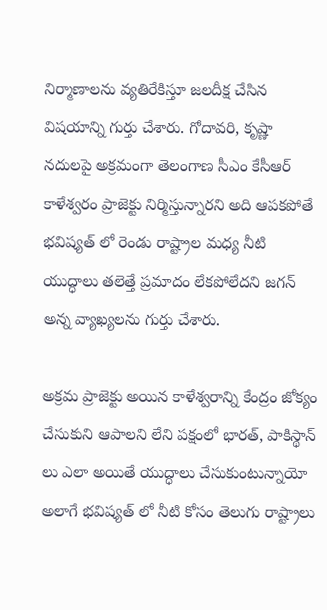నిర్మాణాలను వ్యతిరేకిస్తూ జలదీక్ష చేసిన విషయాన్ని గుర్తు చేశారు. గోదావరి, కృష్ణా నదులపై అక్రమంగా తెలంగాణ సీఎం కేసీఆర్ కాళేశ్వరం ప్రాజెక్టు నిర్మిస్తున్నారని అది ఆపకపోతే భవిష్యత్ లో రెండు రాష్ట్రాల మధ్య నీటి యుద్ధాలు తలెత్తే ప్రమాదం లేకపోలేదని జగన్ అన్న వ్యాఖ్యలను గుర్తు చేశారు.

అక్రమ ప్రాజెక్టు అయిన కాళేశ్వరాన్ని కేంద్రం జోక్యం చేసుకుని ఆపాలని లేని పక్షంలో భారత్, పాకిస్థాన్ లు ఎలా అయితే యుద్ధాలు చేసుకుంటున్నాయో అలాగే భవిష్యత్ లో నీటి కోసం తెలుగు రాష్ట్రాలు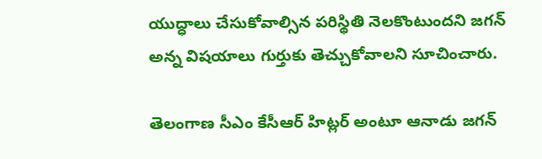యుద్ధాలు చేసుకోవాల్సిన పరిస్థితి నెలకొంటుందని జగన్ అన్న విషయాలు గుర్తుకు తెచ్చుకోవాలని సూచించారు.

తెలంగాణ సీఎం కేసీఆర్ హిట్లర్ అంటూ ఆనాడు జగన్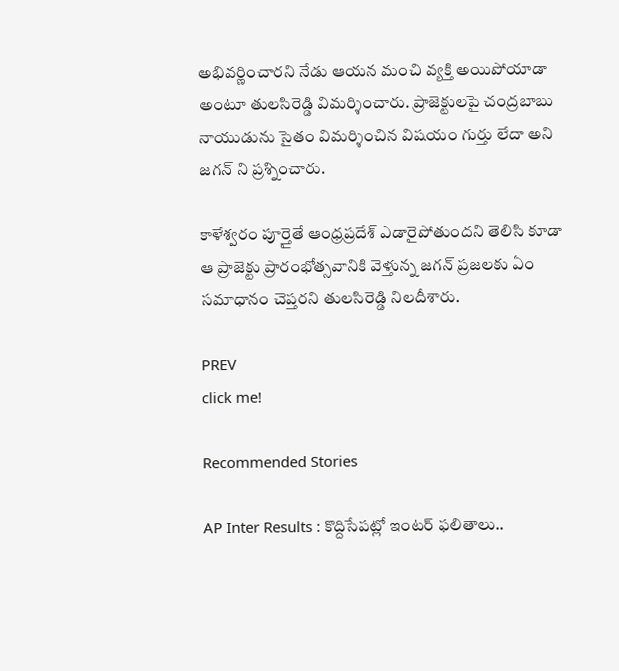అభివర్ణించారని నేడు ఆయన మంచి వ్యక్తి అయిపోయాడా అంటూ తులసిరెడ్డి విమర్శించారు. ప్రాజెక్టులపై చంద్రబాబు నాయుడును సైతం విమర్శించిన విషయం గుర్తు లేదా అని జగన్ ని ప్రశ్నించారు.

కాళేశ్వరం పూర్తైతే ఆంధ్రప్రదేశ్ ఎడారైపోతుందని తెలిసి కూడా ఆ ప్రాజెక్టు ప్రారంభోత్సవానికి వెళ్తున్న జగన్ ప్రజలకు ఏం సమాధానం చెప్తరని తులసిరెడ్డి నిలదీశారు.

PREV
click me!

Recommended Stories

AP Inter Results : కొద్దిసేపట్లో ఇంటర్ ఫలితాలు..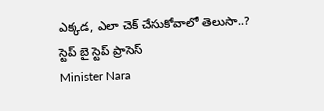ఎక్కడ, ఎలా చెక్ చేసుకోవాలో తెలుసా..? స్టెప్ బై స్టెప్ ప్రాసెస్
Minister Nara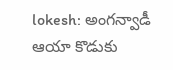lokesh: అంగన్వాడీ ఆయా కొడుకు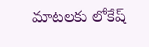మాటలకు లోకేష్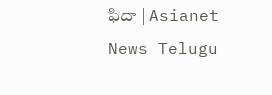ఫిదా | Asianet News Telugu